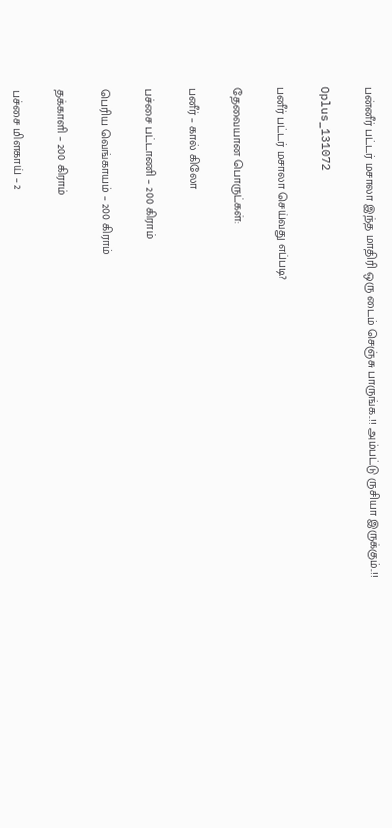பன்னீர் பட்டர் மசாலா இந்த மாதிரி ஒரு டைம் செஞ்சு பாருங்க..!! அம்பட்டு ருசியா இருக்கும்..!!

Oplus_131072

பனீர் பட்டர் மசாலா செய்வது எப்படி?

தேவையான பொருட்கள்:

பனீர் – கால் கிலோ

பச்சை பட்டாணி – 200 கிராம்

பெரிய வெங்காயம் – 200 கிராம்

தக்காளி – 200 கிராம்

பச்சை மிளகாய் – 2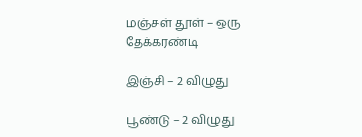மஞ்சள் தூள் – ஒரு தேக்கரண்டி

இஞ்சி – 2 விழுது

பூண்டு – 2 விழுது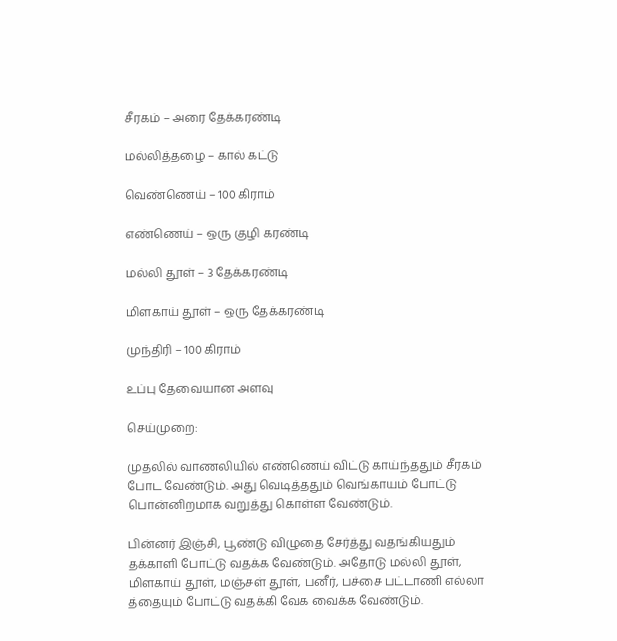சீரகம் – அரை தேக்கரண்டி

மல்லித்தழை – கால் கட்டு

வெண்ணெய் – 100 கிராம்

எண்ணெய் – ஒரு குழி கரண்டி

மல்லி தூள் – 3 தேக்கரண்டி

மிளகாய் தூள் – ஒரு தேக்கரண்டி

முந்திரி – 100 கிராம்

உப்பு தேவையான அளவு

செய்முறை:

முதலில் வாணலியில் எண்ணெய் விட்டு காய்ந்ததும் சீரகம் போட வேண்டும். அது வெடித்ததும் வெங்காயம் போட்டு பொன்னிறமாக வறுத்து கொள்ள வேண்டும்.

பின்னர் இஞ்சி, பூண்டு விழுதை சேர்த்து வதங்கியதும் தக்காளி போட்டு வதக்க வேண்டும். அதோடு மல்லி தூள், மிளகாய் தூள், மஞ்சள் தூள், பனீர், பச்சை பட்டாணி எல்லா த்தையும் போட்டு வதக்கி வேக வைக்க வேண்டும்.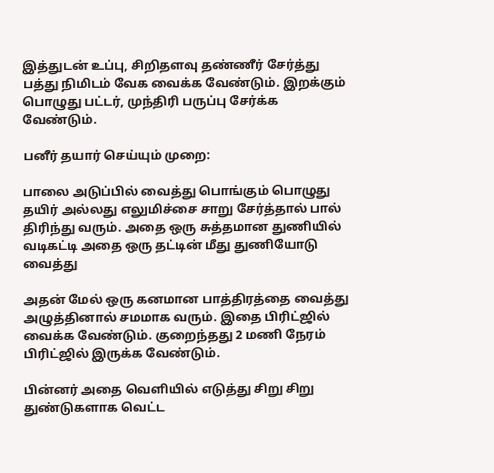இத்துடன் உப்பு, சிறிதளவு தண்ணீர் சேர்த்து பத்து நிமிடம் வேக வைக்க வேண்டும். இறக்கும் பொழுது பட்டர், முந்திரி பருப்பு சேர்க்க வேண்டும்.

பனீர் தயார் செய்யும் முறை:

பாலை அடுப்பில் வைத்து பொங்கும் பொழுது தயிர் அல்லது எலுமிச்சை சாறு சேர்த்தால் பால் திரிந்து வரும். அதை ஒரு சுத்தமான துணியில் வடிகட்டி அதை ஒரு தட்டின் மீது துணியோடு வைத்து

அதன் மேல் ஒரு கனமான பாத்திரத்தை வைத்து அழுத்தினால் சமமாக வரும். இதை பிரிட்ஜில் வைக்க வேண்டும். குறைந்தது 2 மணி நேரம் பிரிட்ஜில் இருக்க வேண்டும்.

பின்னர் அதை வெளியில் எடுத்து சிறு சிறு துண்டுகளாக வெட்ட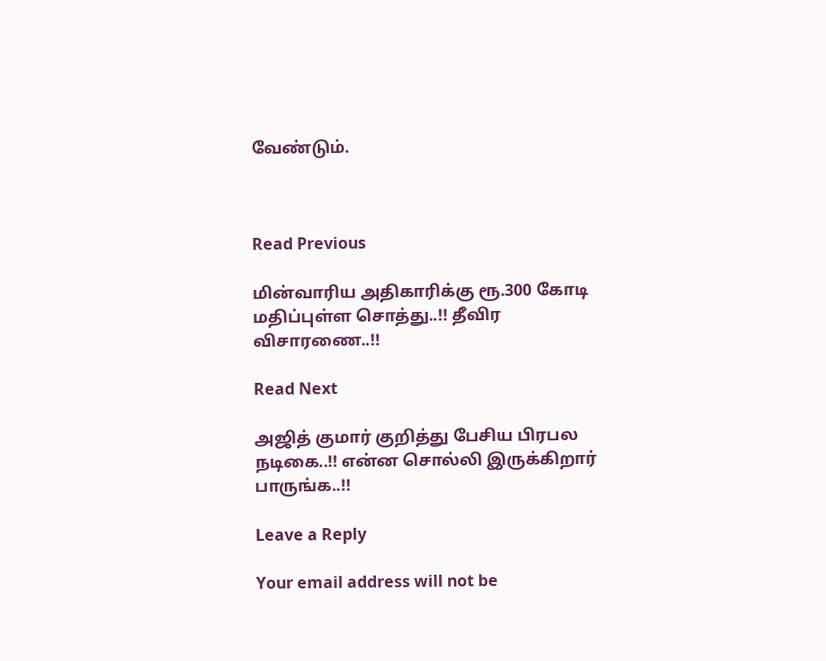வேண்டும்.



Read Previous

மின்வாரிய அதிகாரிக்கு ரூ.300 கோடி மதிப்புள்ள சொத்து..!! தீவிர விசாரணை..!!

Read Next

அஜித் குமார் குறித்து பேசிய பிரபல நடிகை..!! என்ன சொல்லி இருக்கிறார் பாருங்க..!!

Leave a Reply

Your email address will not be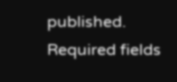published. Required fields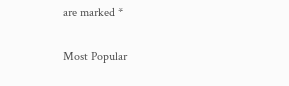are marked *

Most Popular